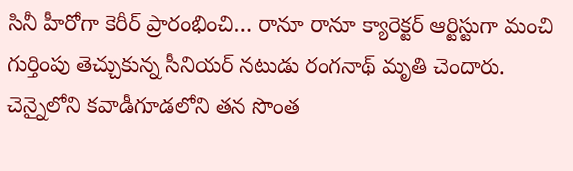సినీ హీరోగా కెరీర్ ప్రారంభించి… రానూ రానూ క్యారెక్టర్ ఆర్టిస్టుగా మంచి గుర్తింపు తెచ్చుకున్న సీనియర్ నటుడు రంగనాథ్ మృతి చెందారు. చెన్నైలోని కవాడీగూడలోని తన సొంత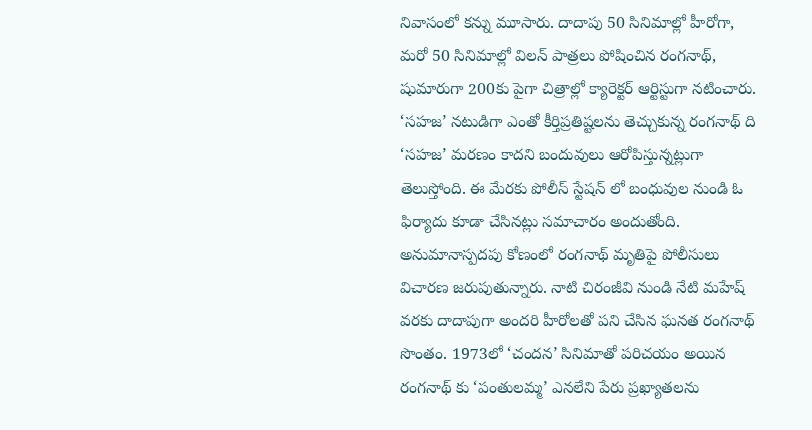నివాసంలో కన్ను మూసారు. దాదాపు 50 సినిమాల్లో హీరోగా, మరో 50 సినిమాల్లో విలన్ పాత్రలు పోషించిన రంగనాథ్, షుమారుగా 200కు పైగా చిత్రాల్లో క్యారెక్టర్ ఆర్టిస్టుగా నటించారు.
‘సహజ’ నటుడిగా ఎంతో కీర్తిప్రతిష్టలను తెచ్చుకున్న రంగనాథ్ ది ‘సహజ’ మరణం కాదని బందువులు ఆరోపిస్తున్నట్లుగా తెలుస్తోంది. ఈ మేరకు పోలీస్ స్టేషన్ లో బంధువుల నుండి ఓ ఫిర్యాదు కూడా చేసినట్లు సమాచారం అందుతోంది. అనుమానాస్పదపు కోణంలో రంగనాథ్ మృతిపై పోలీసులు విచారణ జరుపుతున్నారు. నాటి చిరంజీవి నుండి నేటి మహేష్ వరకు దాదాపుగా అందరి హీరోలతో పని చేసిన ఘనత రంగనాథ్ సొంతం. 1973లో ‘చందన’ సినిమాతో పరిచయం అయిన రంగనాథ్ కు ‘పంతులమ్మ’ ఎనలేని పేరు ప్రఖ్యాతలను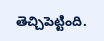తెచ్చిపెట్టింది.